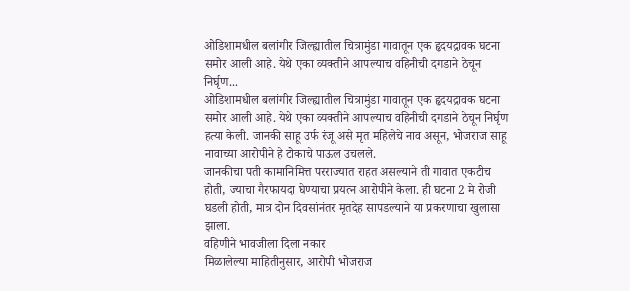ओडिशामधील बलांगीर जिल्ह्यातील चित्रामुंडा गावातून एक हृदयद्रावक घटना समोर आली आहे. येथे एका व्यक्तीने आपल्याच वहिनीची दगडाने ठेचून निर्घृण...
ओडिशामधील बलांगीर जिल्ह्यातील चित्रामुंडा गावातून एक हृदयद्रावक घटना समोर आली आहे. येथे एका व्यक्तीने आपल्याच वहिनीची दगडाने ठेचून निर्घृण हत्या केली. जानकी साहू उर्फ रंजू असे मृत महिलेचे नाव असून, भोजराज साहू नावाच्या आरोपीने हे टोकाचे पाऊल उचलले.
जानकीचा पती कामानिमित्त परराज्यात राहत असल्याने ती गावात एकटीच होती, ज्याचा गैरफायदा घेण्याचा प्रयत्न आरोपीने केला. ही घटना 2 मे रोजी घडली होती, मात्र दोन दिवसांनंतर मृतदेह सापडल्याने या प्रकरणाचा खुलासा झाला.
वहिणीने भावजीला दिला नकार
मिळालेल्या माहितीनुसार, आरोपी भोजराज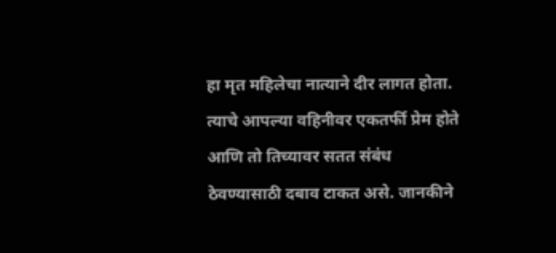हा मृत महिलेचा नात्याने दीर लागत होता. त्याचे आपल्या वहिनीवर एकतर्फी प्रेम होते आणि तो तिच्यावर सतत संबंध ठेवण्यासाठी दबाव टाकत असे. जानकीने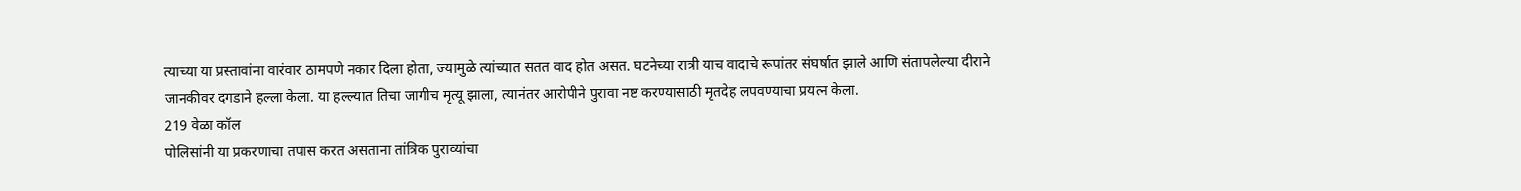त्याच्या या प्रस्तावांना वारंवार ठामपणे नकार दिला होता, ज्यामुळे त्यांच्यात सतत वाद होत असत. घटनेच्या रात्री याच वादाचे रूपांतर संघर्षात झाले आणि संतापलेल्या दीराने जानकीवर दगडाने हल्ला केला. या हल्ल्यात तिचा जागीच मृत्यू झाला, त्यानंतर आरोपीने पुरावा नष्ट करण्यासाठी मृतदेह लपवण्याचा प्रयत्न केला.
219 वेळा कॉल
पोलिसांनी या प्रकरणाचा तपास करत असताना तांत्रिक पुराव्यांचा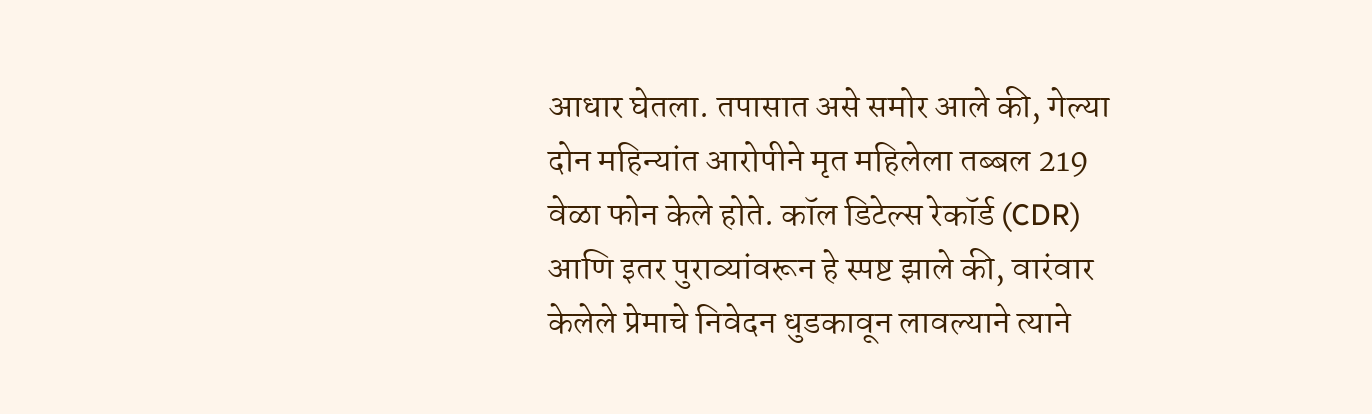आधार घेतला. तपासात असे समोर आले की, गेल्या दोन महिन्यांत आरोपीने मृत महिलेला तब्बल 219 वेळा फोन केले होते. कॉल डिटेल्स रेकॉर्ड (CDR) आणि इतर पुराव्यांवरून हे स्पष्ट झाले की, वारंवार केलेले प्रेमाचे निवेदन धुडकावून लावल्याने त्याने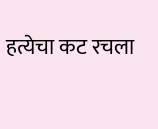हत्येचा कट रचला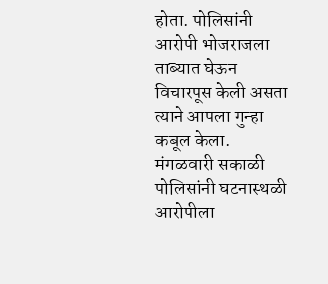होता. पोलिसांनी आरोपी भोजराजला ताब्यात घेऊन विचारपूस केली असता त्याने आपला गुन्हा कबूल केला. मंगळवारी सकाळी पोलिसांनी घटनास्थळी आरोपीला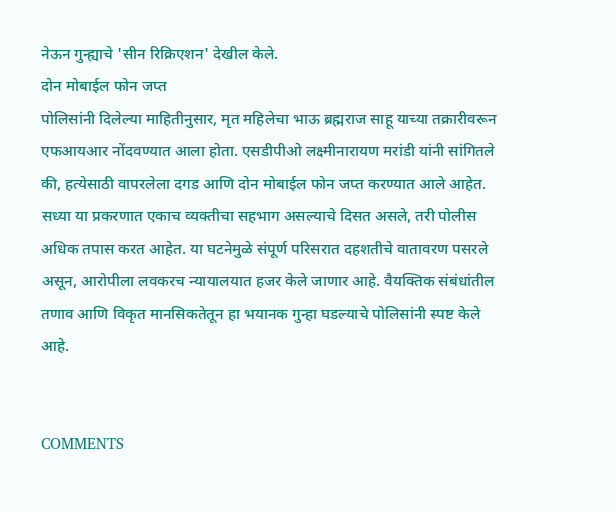नेऊन गुन्ह्याचे 'सीन रिक्रिएशन' देखील केले.
दोन मोबाईल फोन जप्त
पोलिसांनी दिलेल्या माहितीनुसार, मृत महिलेचा भाऊ ब्रह्मराज साहू याच्या तक्रारीवरून एफआयआर नोंदवण्यात आला होता. एसडीपीओ लक्ष्मीनारायण मरांडी यांनी सांगितले की, हत्येसाठी वापरलेला दगड आणि दोन मोबाईल फोन जप्त करण्यात आले आहेत. सध्या या प्रकरणात एकाच व्यक्तीचा सहभाग असल्याचे दिसत असले, तरी पोलीस अधिक तपास करत आहेत. या घटनेमुळे संपूर्ण परिसरात दहशतीचे वातावरण पसरले असून, आरोपीला लवकरच न्यायालयात हजर केले जाणार आहे. वैयक्तिक संबंधांतील तणाव आणि विकृत मानसिकतेतून हा भयानक गुन्हा घडल्याचे पोलिसांनी स्पष्ट केले आहे.


COMMENTS